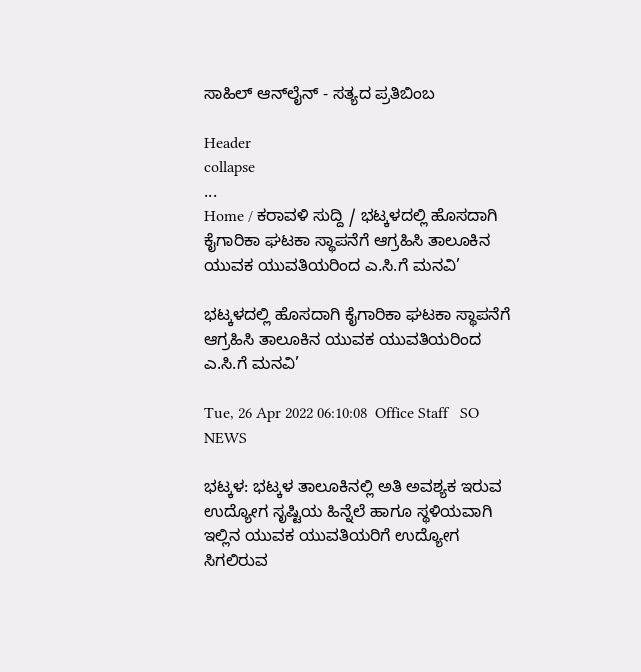ಸಾಹಿಲ್ ಆನ್‌ಲೈನ್ - ಸತ್ಯದ ಪ್ರತಿಬಿಂಬ

Header
collapse
...
Home / ಕರಾವಳಿ ಸುದ್ದಿ / ಭಟ್ಕಳದಲ್ಲಿ ಹೊಸದಾಗಿ ಕೈಗಾರಿಕಾ ಘಟಕಾ ಸ್ಥಾಪನೆಗೆ ಆಗ್ರಹಿಸಿ ತಾಲೂಕಿನ ಯುವಕ ಯುವತಿಯರಿಂದ ಎ.ಸಿ.ಗೆ ಮನವಿ’

ಭಟ್ಕಳದಲ್ಲಿ ಹೊಸದಾಗಿ ಕೈಗಾರಿಕಾ ಘಟಕಾ ಸ್ಥಾಪನೆಗೆ ಆಗ್ರಹಿಸಿ ತಾಲೂಕಿನ ಯುವಕ ಯುವತಿಯರಿಂದ ಎ.ಸಿ.ಗೆ ಮನವಿ’

Tue, 26 Apr 2022 06:10:08  Office Staff   SO NEWS

ಭಟ್ಕಳ: ಭಟ್ಕಳ ತಾಲೂಕಿನಲ್ಲಿ ಅತಿ ಅವಶ್ಯಕ ಇರುವ ಉದ್ಯೋಗ ಸೃಷ್ಟಿಯ ಹಿನ್ನೆಲೆ ಹಾಗೂ ಸ್ಥಳಿಯವಾಗಿ ಇಲ್ಲಿನ ಯುವಕ ಯುವತಿಯರಿಗೆ ಉದ್ಯೋಗ ಸಿಗಲಿರುವ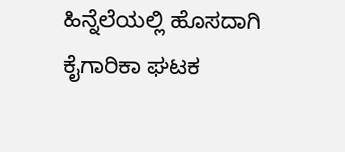ಹಿನ್ನೆಲೆಯಲ್ಲಿ ಹೊಸದಾಗಿ ಕೈಗಾರಿಕಾ ಘಟಕ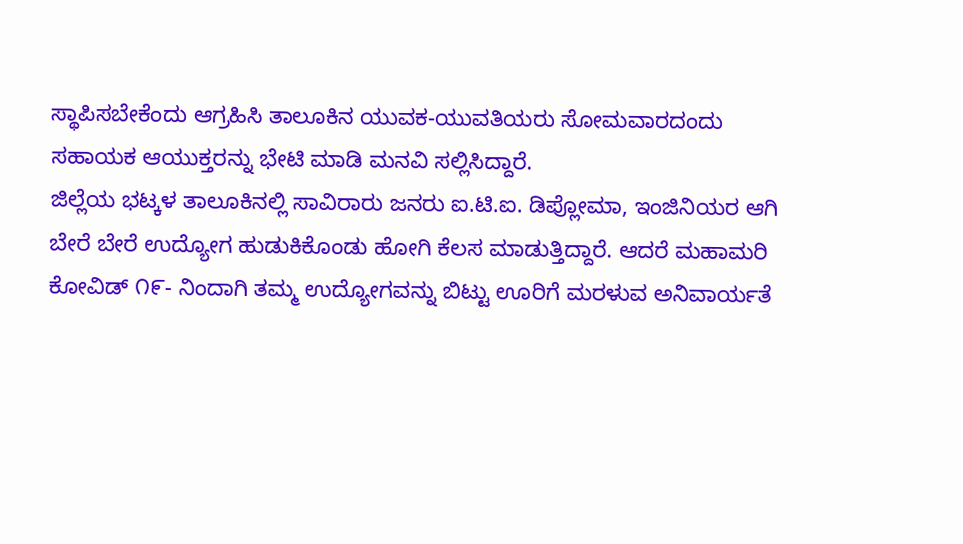ಸ್ಥಾಪಿಸಬೇಕೆಂದು ಆಗ್ರಹಿಸಿ ತಾಲೂಕಿನ ಯುವಕ-ಯುವತಿಯರು ಸೋಮವಾರದಂದು ಸಹಾಯಕ ಆಯುಕ್ತರನ್ನು ಭೇಟಿ ಮಾಡಿ ಮನವಿ ಸಲ್ಲಿಸಿದ್ದಾರೆ.
ಜಿಲ್ಲೆಯ ಭಟ್ಕಳ ತಾಲೂಕಿನಲ್ಲಿ ಸಾವಿರಾರು ಜನರು ಐ.ಟಿ.ಐ. ಡಿಪ್ಲೋಮಾ, ಇಂಜಿನಿಯರ ಆಗಿ ಬೇರೆ ಬೇರೆ ಉದ್ಯೋಗ ಹುಡುಕಿಕೊಂಡು ಹೋಗಿ ಕೆಲಸ ಮಾಡುತ್ತಿದ್ದಾರೆ. ಆದರೆ ಮಹಾಮರಿ ಕೋವಿಡ್ ೧೯- ನಿಂದಾಗಿ ತಮ್ಮ ಉದ್ಯೋಗವನ್ನು ಬಿಟ್ಟು ಊರಿಗೆ ಮರಳುವ ಅನಿವಾರ್ಯತೆ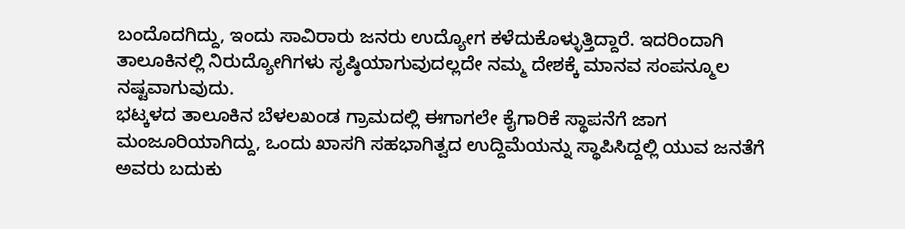ಬಂದೊದಗಿದ್ದು, ಇಂದು ಸಾವಿರಾರು ಜನರು ಉದ್ಯೋಗ ಕಳೆದುಕೊಳ್ಳುತ್ತಿದ್ದಾರೆ. ಇದರಿಂದಾಗಿ ತಾಲೂಕಿನಲ್ಲಿ ನಿರುದ್ಯೋಗಿಗಳು ಸೃಷ್ಠಿಯಾಗುವುದಲ್ಲದೇ ನಮ್ಮ ದೇಶಕ್ಕೆ ಮಾನವ ಸಂಪನ್ಮೂಲ ನಷ್ಟವಾಗುವುದು.
ಭಟ್ಕಳದ ತಾಲೂಕಿನ ಬೆಳಲಖಂಡ ಗ್ರಾಮದಲ್ಲಿ ಈಗಾಗಲೇ ಕೈಗಾರಿಕೆ ಸ್ಥಾಪನೆಗೆ ಜಾಗ ಮಂಜೂರಿಯಾಗಿದ್ದು, ಒಂದು ಖಾಸಗಿ ಸಹಭಾಗಿತ್ವದ ಉದ್ದಿಮೆಯನ್ನು ಸ್ಥಾಪಿಸಿದ್ದಲ್ಲಿ ಯುವ ಜನತೆಗೆ ಅವರು ಬದುಕು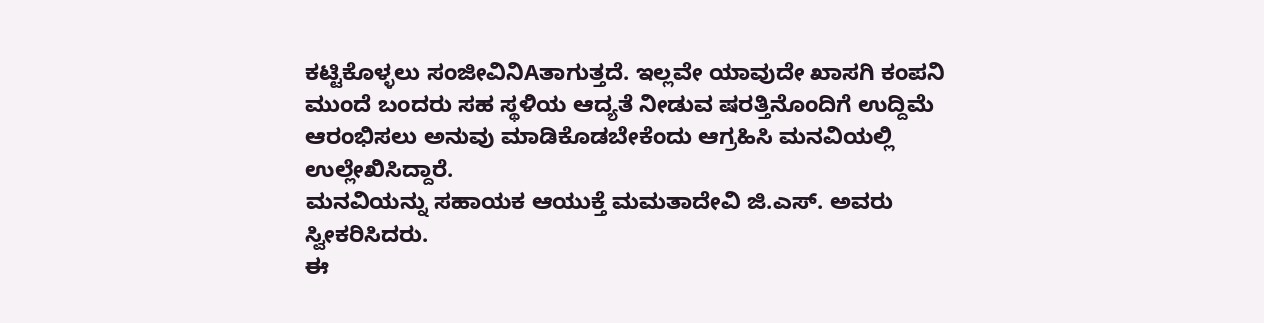ಕಟ್ಟಿಕೊಳ್ಳಲು ಸಂಜೀವಿನಿAತಾಗುತ್ತದೆ. ಇಲ್ಲವೇ ಯಾವುದೇ ಖಾಸಗಿ ಕಂಪನಿ ಮುಂದೆ ಬಂದರು ಸಹ ಸ್ಥಳಿಯ ಆದ್ಯತೆ ನೀಡುವ ಷರತ್ತಿನೊಂದಿಗೆ ಉದ್ದಿಮೆ ಆರಂಭಿಸಲು ಅನುವು ಮಾಡಿಕೊಡಬೇಕೆಂದು ಆಗ್ರಹಿಸಿ ಮನವಿಯಲ್ಲಿ ಉಲ್ಲೇಖಿಸಿದ್ದಾರೆ.
ಮನವಿಯನ್ನು ಸಹಾಯಕ ಆಯುಕ್ತೆ ಮಮತಾದೇವಿ ಜಿ.ಎಸ್. ಅವರು ಸ್ವೀಕರಿಸಿದರು.
ಈ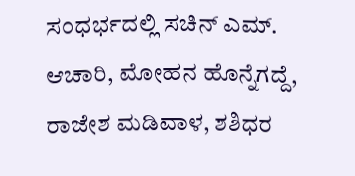ಸಂಧರ್ಭದಲ್ಲಿ ಸಚಿನ್ ಎಮ್. ಆಚಾರಿ, ಮೋಹನ ಹೊನ್ನೆಗದ್ದೆ, ರಾಜೇಶ ಮಡಿವಾಳ, ಶಶಿಧರ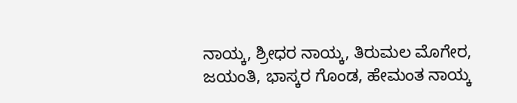ನಾಯ್ಕ, ಶ್ರೀಧರ ನಾಯ್ಕ, ತಿರುಮಲ ಮೊಗೇರ, ಜಯಂತಿ, ಭಾಸ್ಕರ ಗೊಂಡ, ಹೇಮಂತ ನಾಯ್ಕ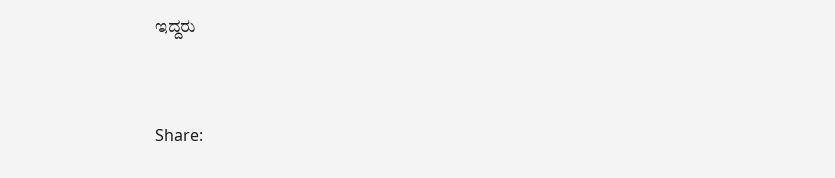ಇದ್ದರು


Share: